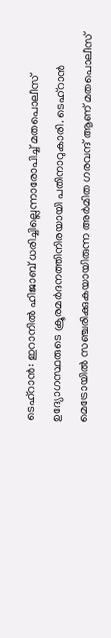ടെഹ്‌റാന്‍: ഇറാനില്‍ ഹിജാബ് ധരിച്ചില്ലെന്നാരോപിച്ച് മതപൊലീസ് ഉദ്യോഗസ്ഥരുടെ ക്രൂരമര്‍ദനത്തിനിരയായി പതിനാറുകാരി. ടെഹ്‌റാന്‍ മെട്രോയില്‍ സഞ്ചരിക്കുകയായിരുന്ന അര്‍മിത ഗരവന്ദ് ആണ് മതപൊലീസ്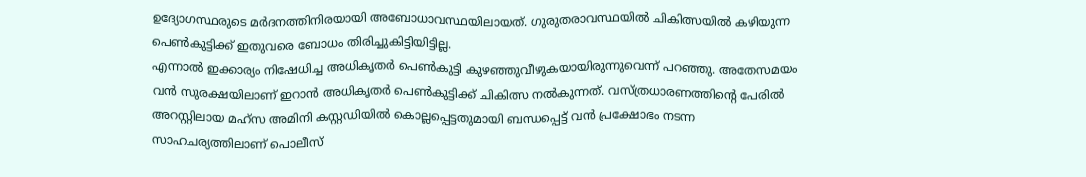ഉദ്യോഗസ്ഥരുടെ മര്‍ദനത്തിനിരയായി അബോധാവസ്ഥയിലായത്. ഗുരുതരാവസ്ഥയില്‍ ചികിത്സയില്‍ കഴിയുന്ന പെണ്‍കുട്ടിക്ക് ഇതുവരെ ബോധം തിരിച്ചുകിട്ടിയിട്ടില്ല.
എന്നാല്‍ ഇക്കാര്യം നിഷേധിച്ച അധികൃതര്‍ പെണ്‍കുട്ടി കുഴഞ്ഞുവീഴുകയായിരുന്നുവെന്ന് പറഞ്ഞു. അതേസമയം വന്‍ സുരക്ഷയിലാണ് ഇറാന്‍ അധികൃതര്‍ പെണ്‍കുട്ടിക്ക് ചികിത്സ നല്‍കുന്നത്. വസ്ത്രധാരണത്തിന്റെ പേരില്‍ അറസ്റ്റിലായ മഹ്‌സ അമിനി കസ്റ്റഡിയില്‍ കൊല്ലപ്പെട്ടതുമായി ബന്ധപ്പെട്ട് വന്‍ പ്രക്ഷോഭം നടന്ന സാഹചര്യത്തിലാണ് പൊലീസ്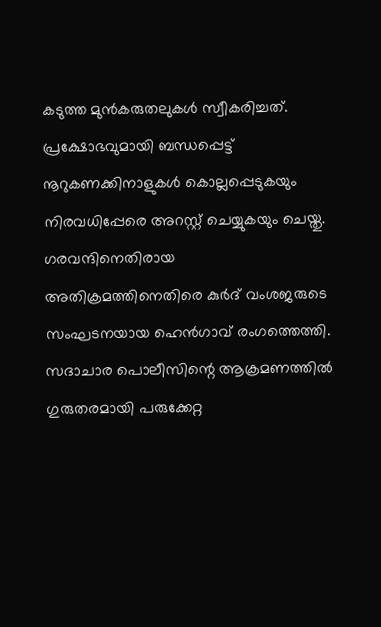കടുത്ത മുന്‍കരുതലുകള്‍ സ്വീകരിച്ചത്. പ്രക്ഷോഭവുമായി ബന്ധപ്പെട്ട് നൂറുകണക്കിനാളുകള്‍ കൊല്ലപ്പെടുകയും നിരവധിപ്പേരെ അറസ്റ്റ് ചെയ്യുകയും ചെയ്തു. ഗരവന്ദിനെതിരായ അതിക്രമത്തിനെതിരെ കുര്‍ദ് വംശജരുടെ സംഘടനയായ ഹെന്‍ഗാവ് രംഗത്തെത്തി. സദാചാര പൊലീസിന്റെ ആക്രമണത്തില്‍ ഗുരുതരമായി പരുക്കേറ്റ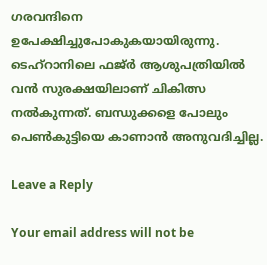ഗരവന്ദിനെ ഉപേക്ഷിച്ചുപോകുകയായിരുന്നു. ടെഹ്‌റാനിലെ ഫജ്ര്‍ ആശുപത്രിയില്‍ വന്‍ സുരക്ഷയിലാണ് ചികിത്സ നല്‍കുന്നത്. ബന്ധുക്കളെ പോലും പെണ്‍കുട്ടിയെ കാണാന്‍ അനുവദിച്ചില്ല.

Leave a Reply

Your email address will not be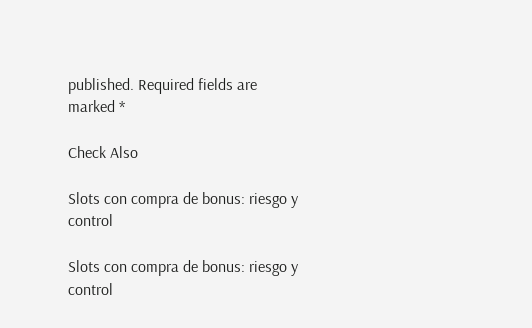published. Required fields are marked *

Check Also

Slots con compra de bonus: riesgo y control

Slots con compra de bonus: riesgo y control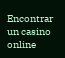Encontrar un casino online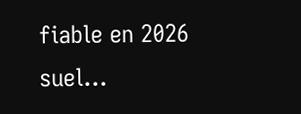fiable en 2026 suel…